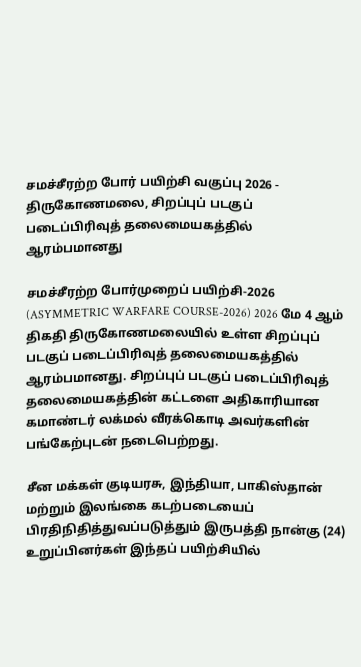சமச்சீரற்ற போர் பயிற்சி வகுப்பு 2026 - திருகோணமலை, சிறப்புப் படகுப் படைப்பிரிவுத் தலைமையகத்தில் ஆரம்பமானது

சமச்சீரற்ற போர்முறைப் பயிற்சி-2026 (ASYMMETRIC WARFARE COURSE-2026) 2026 மே 4 ஆம் திகதி திருகோணமலையில் உள்ள சிறப்புப் படகுப் படைப்பிரிவுத் தலைமையகத்தில் ஆரம்பமானது. சிறப்புப் படகுப் படைப்பிரிவுத் தலைமையகத்தின் கட்டளை அதிகாரியான கமாண்டர் லக்மல் வீரக்கொடி அவர்களின் பங்கேற்புடன் நடைபெற்றது.

சீன மக்கள் குடியரசு, இந்தியா, பாகிஸ்தான் மற்றும் இலங்கை கடற்படையைப் பிரதிநிதித்துவப்படுத்தும் இருபத்தி நான்கு (24) உறுப்பினர்கள் இந்தப் பயிற்சியில்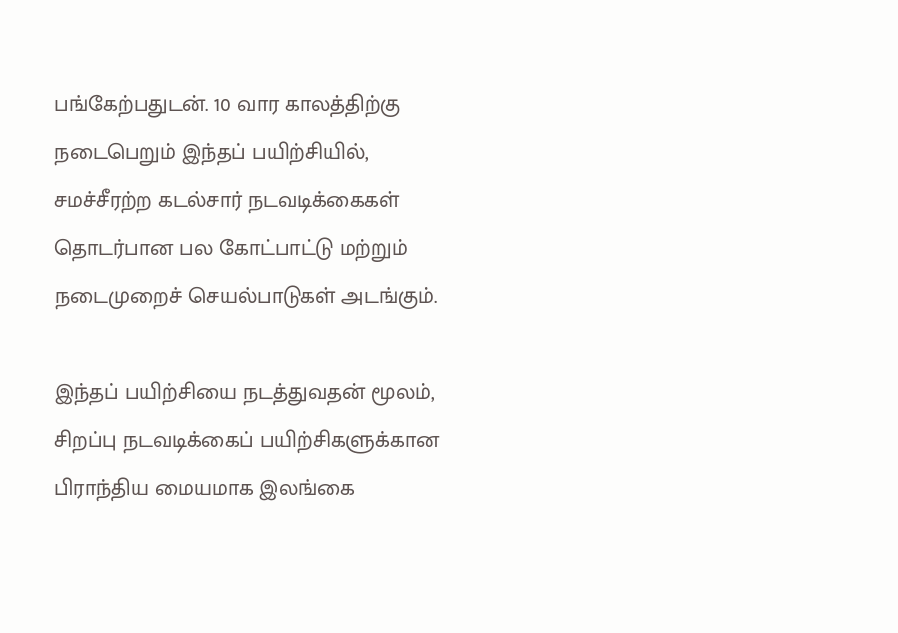பங்கேற்பதுடன். 10 வார காலத்திற்கு நடைபெறும் இந்தப் பயிற்சியில், சமச்சீரற்ற கடல்சார் நடவடிக்கைகள் தொடர்பான பல கோட்பாட்டு மற்றும் நடைமுறைச் செயல்பாடுகள் அடங்கும்.

இந்தப் பயிற்சியை நடத்துவதன் மூலம், சிறப்பு நடவடிக்கைப் பயிற்சிகளுக்கான பிராந்திய மையமாக இலங்கை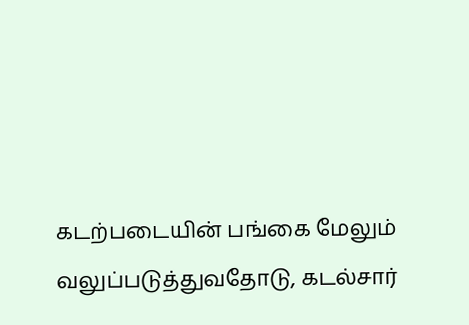கடற்படையின் பங்கை மேலும் வலுப்படுத்துவதோடு, கடல்சார்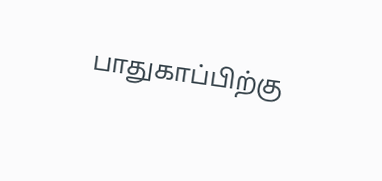பாதுகாப்பிற்கு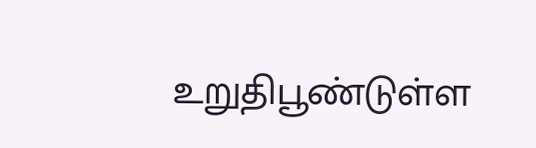உறுதிபூண்டுள்ள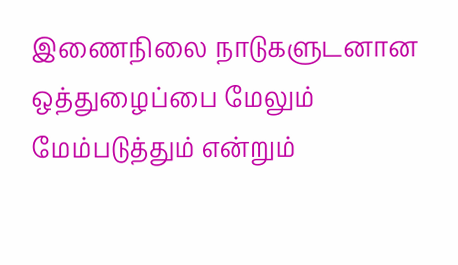இணைநிலை நாடுகளுடனான ஒத்துழைப்பை மேலும் மேம்படுத்தும் என்றும்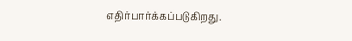எதிர்பார்க்கப்படுகிறது.